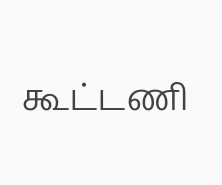கூட்டணி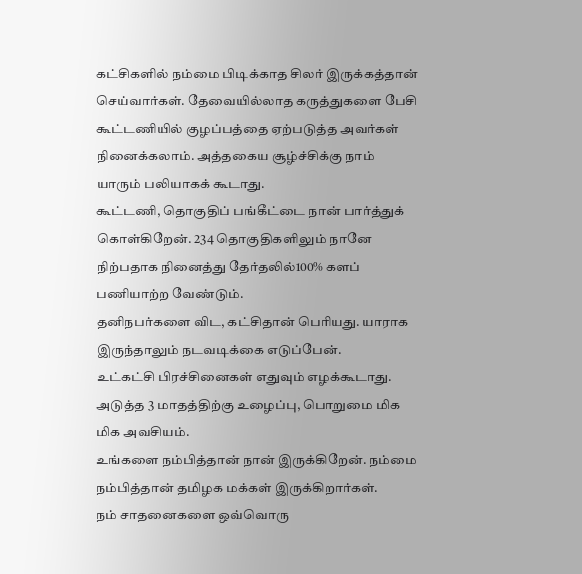கட்சிகளில் நம்மை பிடிக்காத சிலர் இருக்கத்தான் செய்வார்கள். தேவையில்லாத கருத்துகளை பேசி கூட்டணியில் குழப்பத்தை ஏற்படுத்த அவர்கள் நினைக்கலாம். அத்தகைய சூழ்ச்சிக்கு நாம் யாரும் பலியாகக் கூடாது.
கூட்டணி, தொகுதிப் பங்கீட்டை நான் பார்த்துக் கொள்கிறேன். 234 தொகுதிகளிலும் நானே நிற்பதாக நினைத்து தேர்தலில்100% களப் பணியாற்ற வேண்டும்.
தனிநபர்களை விட, கட்சிதான் பெரியது. யாராக இருந்தாலும் நடவடிக்கை எடுப்பேன்.
உட்கட்சி பிரச்சினைகள் எதுவும் எழக்கூடாது. அடுத்த 3 மாதத்திற்கு உழைப்பு, பொறுமை மிக மிக அவசியம்.
உங்களை நம்பித்தான் நான் இருக்கிறேன். நம்மை நம்பித்தான் தமிழக மக்கள் இருக்கிறார்கள்.
நம் சாதனைகளை ஒவ்வொரு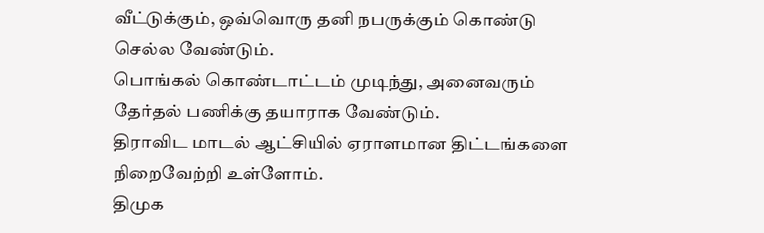வீட்டுக்கும், ஒவ்வொரு தனி நபருக்கும் கொண்டு செல்ல வேண்டும்.
பொங்கல் கொண்டாட்டம் முடிந்து, அனைவரும் தேர்தல் பணிக்கு தயாராக வேண்டும்.
திராவிட மாடல் ஆட்சியில் ஏராளமான திட்டங்களை நிறைவேற்றி உள்ளோம்.
திமுக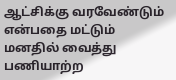ஆட்சிக்கு வரவேண்டும் என்பதை மட்டும் மனதில் வைத்து பணியாற்ற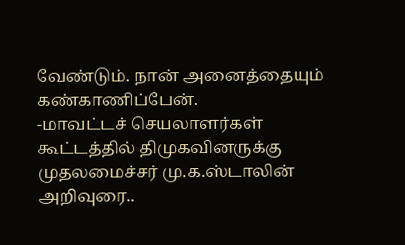வேண்டும். நான் அனைத்தையும் கண்காணிப்பேன்.
-மாவட்டச் செயலாளர்கள் கூட்டத்தில் திமுகவினருக்கு முதலமைச்சர் மு.க.ஸ்டாலின் அறிவுரை..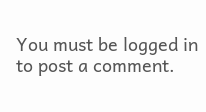You must be logged in to post a comment.